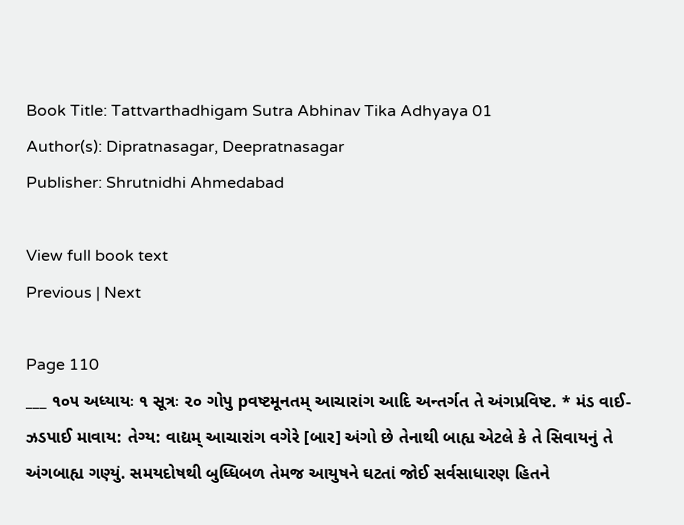Book Title: Tattvarthadhigam Sutra Abhinav Tika Adhyaya 01
Author(s): Dipratnasagar, Deepratnasagar
Publisher: Shrutnidhi Ahmedabad

View full book text
Previous | Next

Page 110
___ ૧૦૫ અધ્યાયઃ ૧ સૂત્રઃ ૨૦ ગોપુ pવષ્ટમૂનતમ્ આચારાંગ આદિ અન્તર્ગત તે અંગપ્રવિષ્ટ. * મંડ વાઈ-ઝડપાઈ માવાય: તેગ્ય: વાદ્યમ્ આચારાંગ વગેરે [બાર] અંગો છે તેનાથી બાહ્ય એટલે કે તે સિવાયનું તે અંગબાહ્ય ગણ્યું. સમયદોષથી બુધ્ધિબળ તેમજ આયુષને ઘટતાં જોઈ સર્વસાધારણ હિતને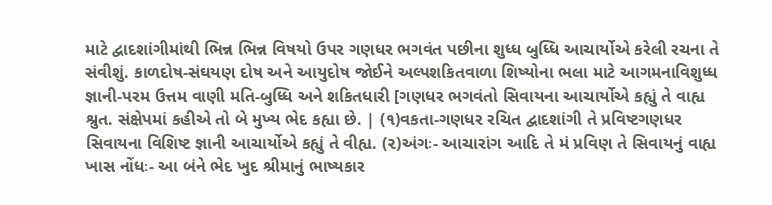માટે દ્વાદશાંગીમાંથી ભિન્ન ભિન્ન વિષયો ઉપર ગણધર ભગવંત પછીના શુધ્ધ બુધ્ધિ આચાર્યોએ કરેલી રચના તે સંવીશું. કાળદોષ-સંઘયણ દોષ અને આયુદોષ જોઈને અલ્પશકિતવાળા શિષ્યોના ભલા માટે આગમનાવિશુધ્ધ જ્ઞાની-પરમ ઉત્તમ વાણી મતિ-બુધ્ધિ અને શકિતધારી [ગણધર ભગવંતો સિવાયના આચાર્યોએ કહ્યું તે વાહ્ય શ્રુત. સંક્ષેપમાં કહીએ તો બે મુખ્ય ભેદ કહ્યા છે. | (૧)વકતા-ગણધર રચિત દ્વાદશાંગી તે પ્રવિષ્ટગણધર સિવાયના વિશિષ્ટ જ્ઞાની આચાર્યોએ કહ્યું તે વીહ્ય. (૨)અંગઃ- આચારાંગ આદિ તે મં પ્રવિણ તે સિવાયનું વાહ્ય ખાસ નોંધઃ- આ બંને ભેદ ખુદ શ્રીમાનું ભાષ્યકાર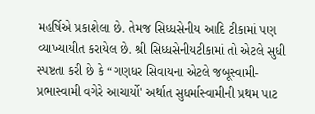મહર્ષિએ પ્રકાશેલા છે. તેમજ સિધ્ધસેનીય આદિ ટીકામાં પણ વ્યાખ્યાયીત કરાયેલ છે. શ્રી સિધ્ધસેનીયટીકામાં તો એટલે સુધી સ્પષ્ટતા કરી છે કે “ગણધર સિવાયના એટલે જબૂસ્વામી-પ્રભાસ્વામી વગેરે આચાર્યો' અર્થાત સુધર્માસ્વામીની પ્રથમ પાટ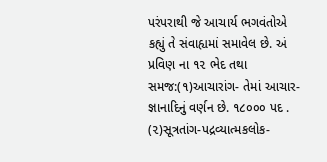પરંપરાથી જે આચાર્ય ભગવંતોએ કહ્યું તે સંવાહ્યમાં સમાવેલ છે. અં પ્રવિણ ના ૧૨ ભેદ તથા સમજ:(૧)આચારાંગ- તેમાં આચાર-જ્ઞાનાદિનું વર્ણન છે. ૧૮૦૦૦ પદ . (૨)સૂત્રતાંગ-પદ્રવ્યાત્મકલોક-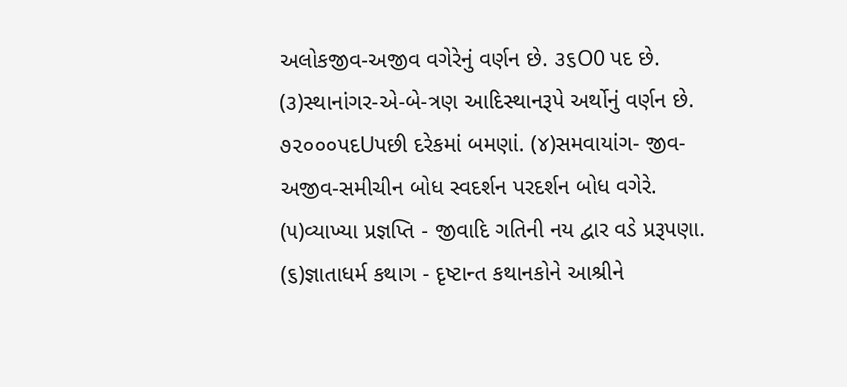અલોકજીવ-અજીવ વગેરેનું વર્ણન છે. ૩૬O0 પદ છે. (૩)સ્થાનાંગર-એ-બે-ત્રણ આદિસ્થાનરૂપે અર્થોનું વર્ણન છે. ૭૨૦૦૦પદUપછી દરેકમાં બમણાં. (૪)સમવાયાંગ- જીવ-અજીવ-સમીચીન બોધ સ્વદર્શન પરદર્શન બોધ વગેરે. (૫)વ્યાખ્યા પ્રજ્ઞપ્તિ - જીવાદિ ગતિની નય દ્વાર વડે પ્રરૂપણા. (૬)જ્ઞાતાધર્મ કથાગ - દૃષ્ટાન્ત કથાનકોને આશ્રીને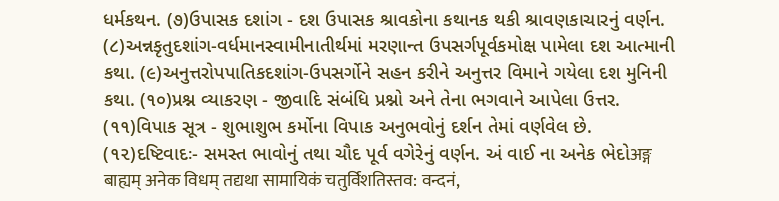ધર્મકથન. (૭)ઉપાસક દશાંગ - દશ ઉપાસક શ્રાવકોના કથાનક થકી શ્રાવણકાચારનું વર્ણન. (૮)અન્નકૃતુદશાંગ-વર્ધમાનસ્વામીનાતીર્થમાં મરણાન્ત ઉપસર્ગપૂર્વકમોક્ષ પામેલા દશ આત્માની કથા. (૯)અનુત્તરોપપાતિકદશાંગ-ઉપસર્ગોને સહન કરીને અનુત્તર વિમાને ગયેલા દશ મુનિની કથા. (૧૦)પ્રશ્ન વ્યાકરણ - જીવાદિ સંબંધિ પ્રશ્નો અને તેના ભગવાને આપેલા ઉત્તર. (૧૧)વિપાક સૂત્ર - શુભાશુભ કર્મોના વિપાક અનુભવોનું દર્શન તેમાં વર્ણવેલ છે. (૧૨)દષ્ટિવાદઃ- સમસ્ત ભાવોનું તથા ચૌદ પૂર્વ વગેરેનું વર્ણન. અં વાઈ ના અનેક ભેદોअङ्ग बाह्यम् अनेक विधम् तद्यथा सामायिकं चतुर्विशतिस्तव: वन्दनं,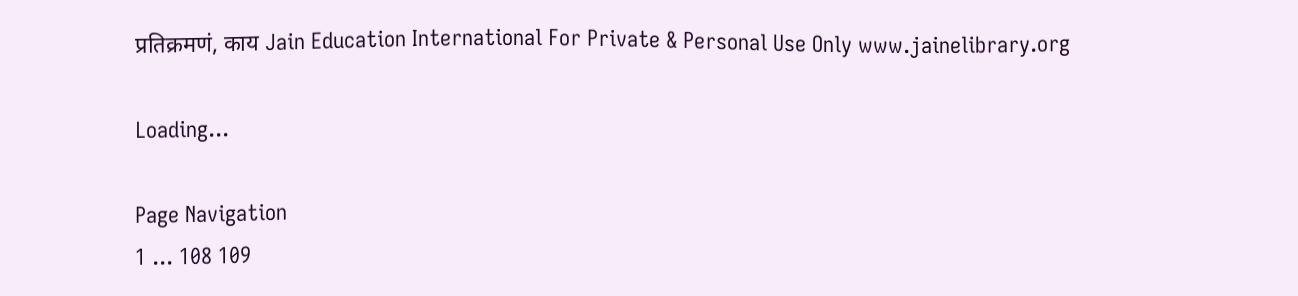प्रतिक्रमणं, काय Jain Education International For Private & Personal Use Only www.jainelibrary.org

Loading...

Page Navigation
1 ... 108 109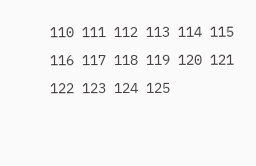110 111 112 113 114 115 116 117 118 119 120 121 122 123 124 125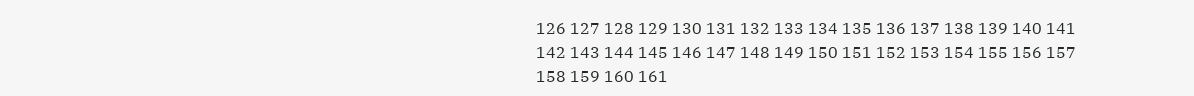126 127 128 129 130 131 132 133 134 135 136 137 138 139 140 141 142 143 144 145 146 147 148 149 150 151 152 153 154 155 156 157 158 159 160 161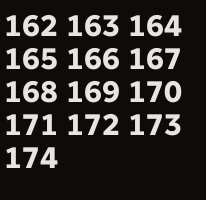162 163 164 165 166 167 168 169 170 171 172 173 174